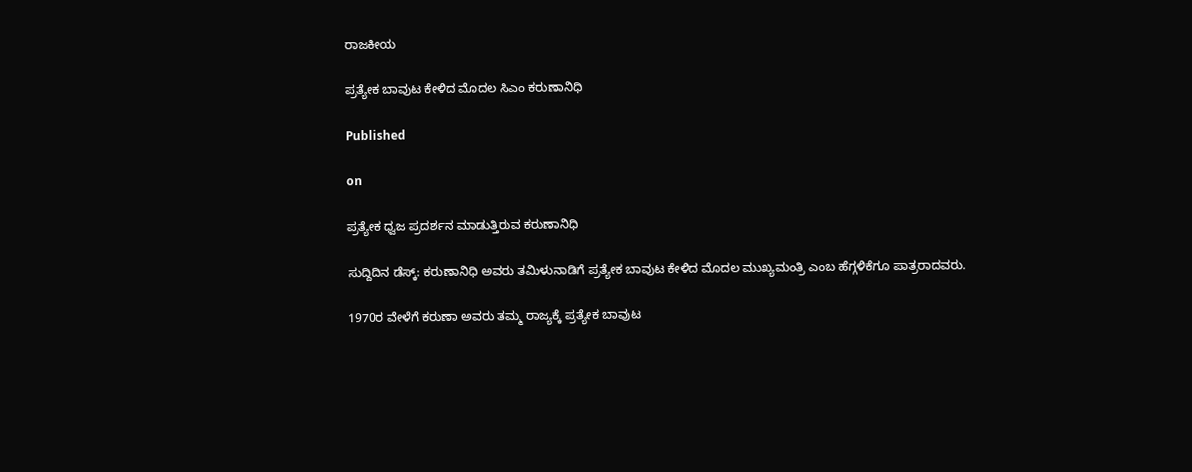ರಾಜಕೀಯ

ಪ್ರತ್ಯೇಕ ಬಾವುಟ ಕೇಳಿದ ಮೊದಲ ಸಿಎಂ ಕರುಣಾನಿಧಿ

Published

on

ಪ್ರತ್ಯೇಕ ಧ್ವಜ ಪ್ರದರ್ಶನ ಮಾಡುತ್ತಿರುವ ಕರುಣಾನಿಧಿ

ಸುದ್ದಿದಿನ ಡೆಸ್ಕ್: ಕರುಣಾನಿಧಿ ಅವರು ತಮಿಳುನಾಡಿಗೆ ಪ್ರತ್ಯೇಕ ಬಾವುಟ ಕೇಳಿದ ಮೊದಲ ಮುಖ್ಯಮಂತ್ರಿ ಎಂಬ ಹೆಗ್ಗಳಿಕೆಗೂ ಪಾತ್ರರಾದವರು.

1970ರ ವೇಳೆಗೆ ಕರುಣಾ ಅವರು ತಮ್ಮ ರಾಜ್ಯಕ್ಕೆ ಪ್ರತ್ಯೇಕ ಬಾವುಟ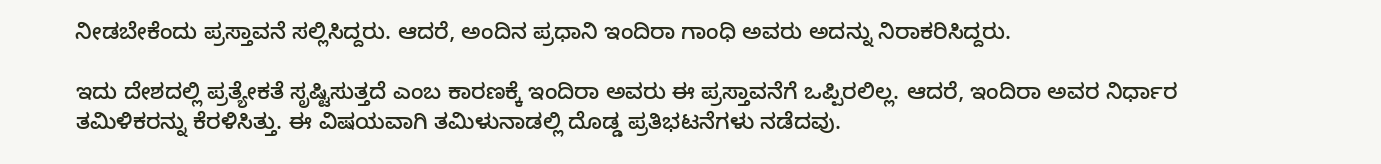ನೀಡಬೇಕೆಂದು ಪ್ರಸ್ತಾವನೆ ಸಲ್ಲಿಸಿದ್ದರು. ಆದರೆ, ಅಂದಿನ ಪ್ರಧಾನಿ ಇಂದಿರಾ ಗಾಂಧಿ ಅವರು ಅದನ್ನು ನಿರಾಕರಿಸಿದ್ದರು.

ಇದು ದೇಶದಲ್ಲಿ ಪ್ರತ್ಯೇಕತೆ ಸೃಷ್ಟಿಸುತ್ತದೆ ಎಂಬ ಕಾರಣಕ್ಕೆ ಇಂದಿರಾ ಅವರು ಈ ಪ್ರಸ್ತಾವನೆಗೆ ಒಪ್ಪಿರಲಿಲ್ಲ. ಆದರೆ, ಇಂದಿರಾ ಅವರ ನಿರ್ಧಾರ ತಮಿಳಿಕರನ್ನು ಕೆರಳಿಸಿತ್ತು. ಈ ವಿಷಯವಾಗಿ ತಮಿಳುನಾಡಲ್ಲಿ ದೊಡ್ಡ ಪ್ರತಿಭಟನೆಗಳು ನಡೆದವು.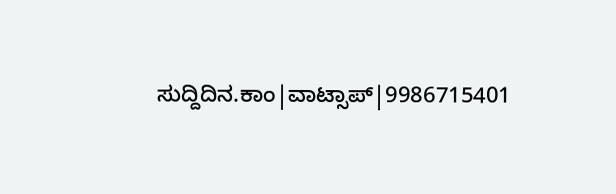ಸುದ್ದಿದಿನ.ಕಾಂ|ವಾಟ್ಸಾಪ್|9986715401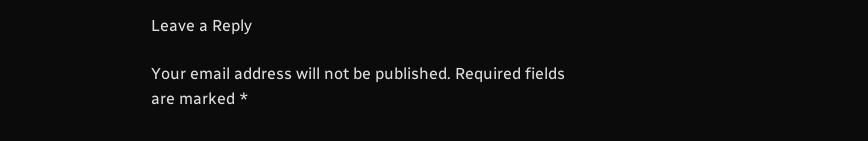Leave a Reply

Your email address will not be published. Required fields are marked *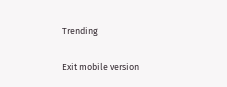Trending

Exit mobile version